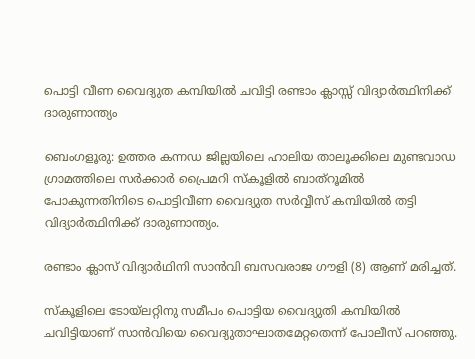പൊട്ടി വീണ വൈദ്യുത കമ്പിയിൽ ചവിട്ടി രണ്ടാം ക്ലാസ്സ്‌ വിദ്യാർത്ഥിനിക്ക് ദാരുണാന്ത്യം

ബെംഗളൂരു: ഉത്തര കന്നഡ ജില്ലയിലെ ഹാലിയ താലൂക്കിലെ മുണ്ടവാഡ ഗ്രാമത്തിലെ സർക്കാർ പ്രൈമറി സ്‌കൂളില്‍ ബാത്‌റൂമിൽ പോകുന്നതിനിടെ പൊട്ടിവീണ വൈദ്യുത സർവ്വീസ് കമ്പിയില്‍ തട്ടി വിദ്യാർത്ഥിനിക്ക് ദാരുണാന്ത്യം.

രണ്ടാം ക്ലാസ് വിദ്യാർഥിനി സാൻവി ബസവരാജ ഗൗളി (8) ആണ് മരിച്ചത്.

സ്‌കൂളിലെ ടോയ്‌ലറ്റിനു സമീപം പൊട്ടിയ വൈദ്യുതി കമ്പിയില്‍ ചവിട്ടിയാണ് സാൻവിയെ വൈദ്യുതാഘാതമേറ്റതെന്ന് പോലീസ് പറഞ്ഞു.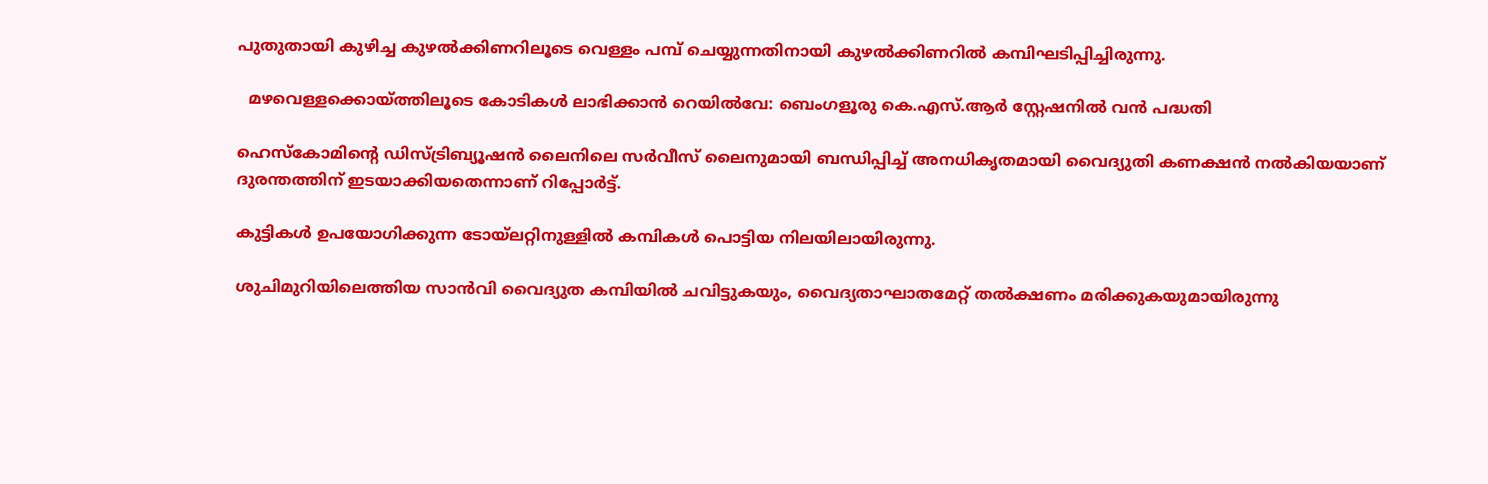പുതുതായി കുഴിച്ച കുഴല്‍ക്കിണറിലൂടെ വെള്ളം പമ്പ് ചെയ്യുന്നതിനായി കുഴല്‍ക്കിണറില്‍ കമ്പിഘടിപ്പിച്ചിരുന്നു.

  മഴവെള്ളക്കൊയ്ത്തിലൂടെ കോടികൾ ലാഭിക്കാൻ റെയിൽവേ: ബെംഗളൂരു കെ.എസ്.ആർ സ്റ്റേഷനിൽ വൻ പദ്ധതി

ഹെസ്‌കോമിൻ്റെ ഡിസ്ട്രിബ്യൂഷൻ ലൈനിലെ സർവീസ് ലൈനുമായി ബന്ധിപ്പിച്ച്‌ അനധികൃതമായി വൈദ്യുതി കണക്ഷൻ നല്‍കിയയാണ് ദുരന്തത്തിന് ഇടയാക്കിയതെന്നാണ് റിപ്പോർട്ട്.

കുട്ടികള്‍ ഉപയോഗിക്കുന്ന ടോയ്‌ലറ്റിനുള്ളില്‍ കമ്പികള്‍ പൊട്ടിയ നിലയിലായിരുന്നു.

ശുചിമുറിയിലെത്തിയ സാൻവി വൈദ്യുത കമ്പിയില്‍ ചവിട്ടുകയും, വൈദ്യതാഘാതമേറ്റ് തല്‍ക്ഷണം മരിക്കുകയുമായിരുന്നു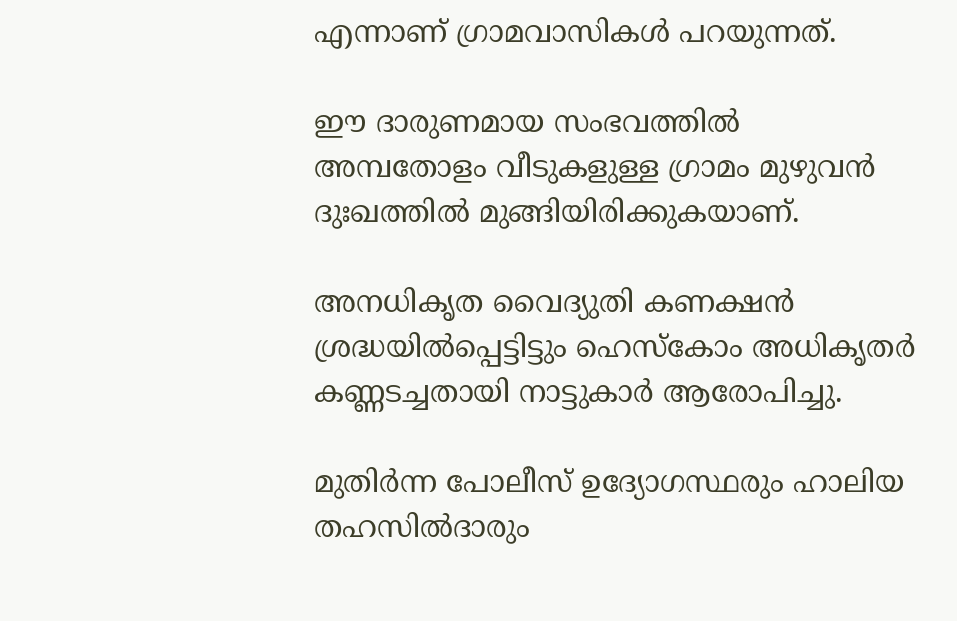എന്നാണ് ഗ്രാമവാസികള്‍ പറയുന്നത്.

ഈ ദാരുണമായ സംഭവത്തില്‍ അമ്പതോളം വീടുകളുള്ള ഗ്രാമം മുഴുവൻ ദുഃഖത്തില്‍ മുങ്ങിയിരിക്കുകയാണ്.

അനധികൃത വൈദ്യുതി കണക്ഷൻ ശ്രദ്ധയില്‍പ്പെട്ടിട്ടും ഹെസ്‌കോം അധികൃതർ കണ്ണടച്ചതായി നാട്ടുകാർ ആരോപിച്ചു.

മുതിർന്ന പോലീസ് ഉദ്യോഗസ്ഥരും ഹാലിയ തഹസില്‍ദാരും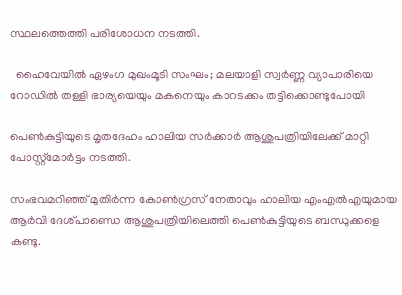സ്ഥലത്തെത്തി പരിശോധന നടത്തി.

  ഹൈവേയിൽ ഏഴംഗ മുഖംമൂടി സംഘം; മലയാളി സ്വർണ്ണ വ്യാപാരിയെ റോഡിൽ തള്ളി ഭാര്യയെയും മകനെയും കാറടക്കം തട്ടിക്കൊണ്ടുപോയി

പെണ്‍കുട്ടിയുടെ മൃതദേഹം ഹാലിയ സർക്കാർ ആശുപത്രിയിലേക്ക് മാറ്റി പോസ്റ്റ്‌മോർട്ടം നടത്തി.

സംഭവമറിഞ്ഞ് മുതിർന്ന കോണ്‍ഗ്രസ് നേതാവും ഹാലിയ എംഎല്‍എയുമായ ആർവി ദേശ്പാണ്ഡെ ആശുപത്രിയിലെത്തി പെണ്‍കുട്ടിയുടെ ബന്ധുക്കളെ കണ്ടു.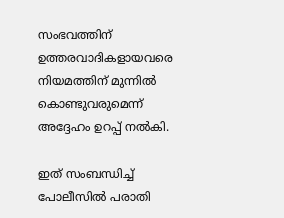സംഭവത്തിന് ഉത്തരവാദികളായവരെ നിയമത്തിന് മുന്നില്‍ കൊണ്ടുവരുമെന്ന് അദ്ദേഹം ഉറപ്പ് നല്‍കി.

ഇത് സംബന്ധിച്ച്‌ പോലീസില്‍ പരാതി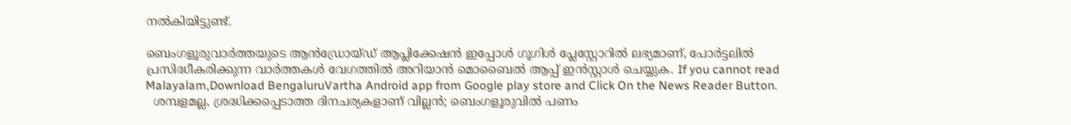നല്‍കിയിട്ടുണ്ട്.

ബെംഗളൂരുവാർത്തയുടെ ആൻഡ്രോയ്ഡ് ആപ്ലിക്കേഷൻ ഇപ്പോൾ ഗൂഗിൾ പ്ലേസ്റ്റോറിൽ ലഭ്യമാണ്, പോർട്ടലിൽ പ്രസിദ്ധീകരിക്കുന്ന വാർത്തകൾ വേഗത്തിൽ അറിയാൻ മൊബൈൽ ആപ്പ് ഇൻസ്റ്റാൾ ചെയ്യുക. If you cannot read Malayalam,Download BengaluruVartha Android app from Google play store and Click On the News Reader Button.
  ശമ്പളമല്ല, ശ്രദ്ധിക്കപ്പെടാത്ത ദിനചര്യകളാണ് വില്ലൻ; ബെംഗളൂരുവിൽ പണം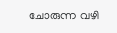ചോരുന്ന വഴി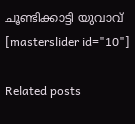ചൂണ്ടിക്കാട്ടി യുവാവ്
[masterslider id="10"]

Related posts